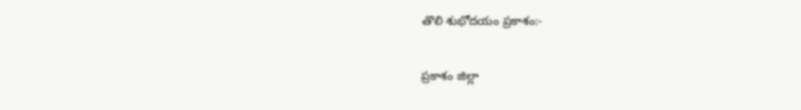తొలి శుభోదయం ప్రకాశం:-

ప్రకాశం జిల్లా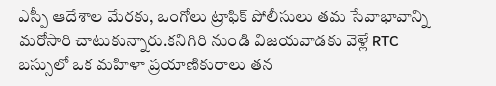ఎస్పీ ఆదేశాల మేరకు, ఒంగోలు ట్రాఫిక్ పోలీసులు తమ సేవాభావాన్ని మరోసారి చాటుకున్నారు.కనిగిరి నుండి విజయవాడకు వెళ్లే RTC బస్సులో ఒక మహిళా ప్రయాణికురాలు తన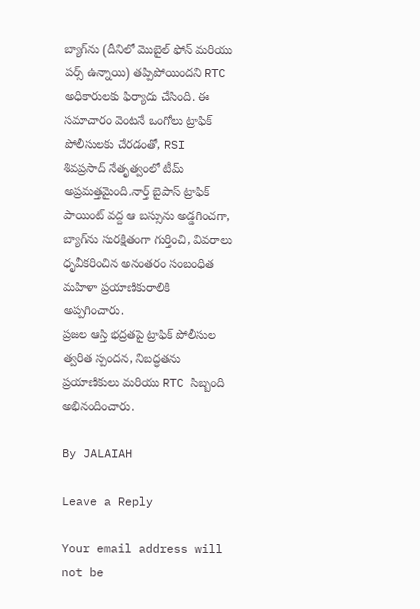బ్యాగ్‌ను (దీనిలో మొబైల్ ఫోన్ మరియు పర్స్ ఉన్నాయి) తప్పిపోయిందని RTC అధికారులకు ఫిర్యాదు చేసింది. ఈ సమాచారం వెంటనే ఒంగోలు ట్రాఫిక్ పోలీసులకు చేరడంతో, RSI శివప్రసాద్ నేతృత్వంలో టీమ్ అప్రమత్తమైంది.నార్త్ బైపాస్ ట్రాఫిక్ పాయింట్ వద్ద ఆ బస్సును అడ్డగించగా, బ్యాగ్‌ను సురక్షితంగా గుర్తించి, వివరాలు ధృవీకరించిన అనంతరం సంబంధిత మహిళా ప్రయాణికురాలికి అప్పగించారు.
ప్రజల ఆస్తి భద్రతపై ట్రాఫిక్ పోలీసుల త్వరిత స్పందన, నిబద్ధతను ప్రయాణికులు మరియు RTC సిబ్బంది అభినందించారు.

By JALAIAH

Leave a Reply

Your email address will not be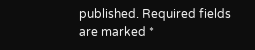published. Required fields are marked *